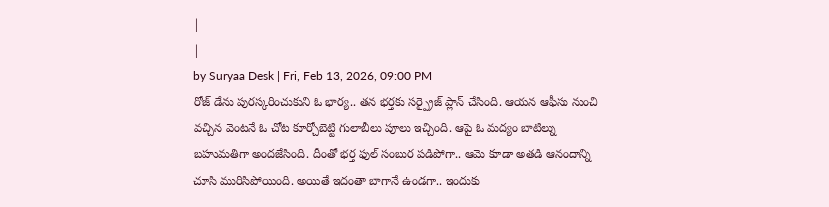|
|
by Suryaa Desk | Fri, Feb 13, 2026, 09:00 PM
రోజ్ డేను పురస్కరించుకుని ఓ భార్య.. తన భర్తకు సర్ప్రైజ్ ప్లాన్ చేసింది. ఆయన ఆఫీసు నుంచి వచ్చిన వెంటనే ఓ చోట కూర్చోబెట్టి గులాబీలు పూలు ఇచ్చింది. ఆపై ఓ మద్యం బాటిల్ను బహుమతిగా అందజేసింది. దీంతో భర్త ఫుల్ సంబుర పడిపోగా.. ఆమె కూడా అతడి ఆనందాన్ని చూసి మురిసిపోయింది. అయితే ఇదంతా బాగానే ఉండగా.. ఇందుకు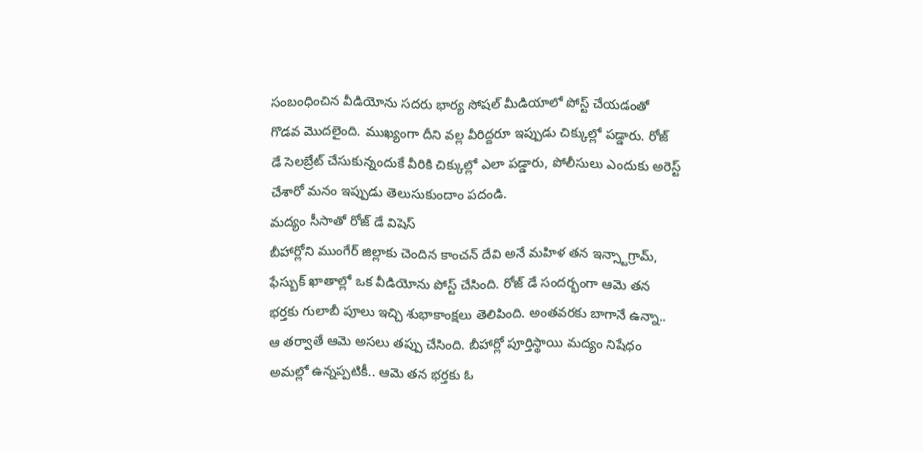సంబంధించిన వీడియోను సదరు భార్య సోషల్ మీడియాలో పోస్ట్ చేయడంతో గొడవ మొదలైంది. ముఖ్యంగా దీని వల్ల వీరిద్దరూ ఇప్పుడు చిక్కుల్లో పడ్డారు. రోజ్ డే సెలబ్రేట్ చేసుకున్నందుకే వీరికి చిక్కుల్లో ఎలా పడ్డారు, పోలీసులు ఎందుకు అరెస్ట్ చేశారో మనం ఇప్పుడు తెలుసుకుందాం పదండి.
మద్యం సీసాతో రోజ్ డే విషెస్
బీహార్లోని ముంగేర్ జిల్లాకు చెందిన కాంచన్ దేవి అనే మహిళ తన ఇన్స్టాగ్రామ్, ఫేస్బుక్ ఖాతాల్లో ఒక వీడియోను పోస్ట్ చేసింది. రోజ్ డే సందర్భంగా ఆమె తన భర్తకు గులాబీ పూలు ఇచ్చి శుభాకాంక్షలు తెలిపింది. అంతవరకు బాగానే ఉన్నా.. ఆ తర్వాతే ఆమె అసలు తప్పు చేసింది. బీహార్లో పూర్తిస్థాయి మద్యం నిషేధం అమల్లో ఉన్నప్పటికీ.. ఆమె తన భర్తకు ఓ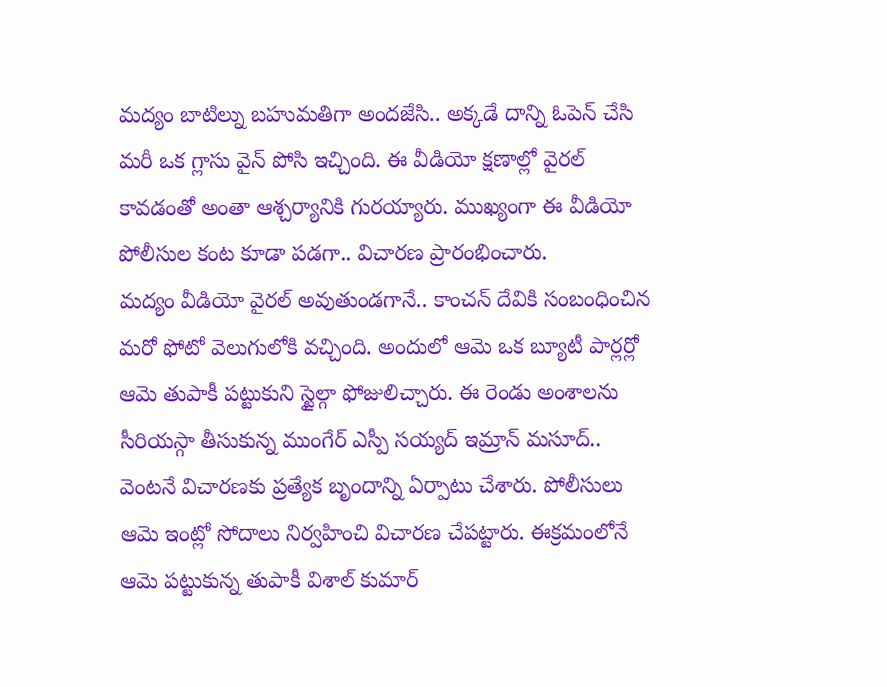మద్యం బాటిల్ను బహుమతిగా అందజేసి.. అక్కడే దాన్ని ఓపెన్ చేసి మరీ ఒక గ్లాసు వైన్ పోసి ఇచ్చింది. ఈ వీడియో క్షణాల్లో వైరల్ కావడంతో అంతా ఆశ్చర్యానికి గురయ్యారు. ముఖ్యంగా ఈ వీడియో పోలీసుల కంట కూడా పడగా.. విచారణ ప్రారంభించారు.
మద్యం వీడియో వైరల్ అవుతుండగానే.. కాంచన్ దేవికి సంబంధించిన మరో ఫోటో వెలుగులోకి వచ్చింది. అందులో ఆమె ఒక బ్యూటీ పార్లర్లో ఆమె తుపాకీ పట్టుకుని స్టైల్గా ఫోజులిచ్చారు. ఈ రెండు అంశాలను సీరియస్గా తీసుకున్న ముంగేర్ ఎస్పీ సయ్యద్ ఇమ్రాన్ మసూద్.. వెంటనే విచారణకు ప్రత్యేక బృందాన్ని ఏర్పాటు చేశారు. పోలీసులు ఆమె ఇంట్లో సోదాలు నిర్వహించి విచారణ చేపట్టారు. ఈక్రమంలోనే ఆమె పట్టుకున్న తుపాకీ విశాల్ కుమార్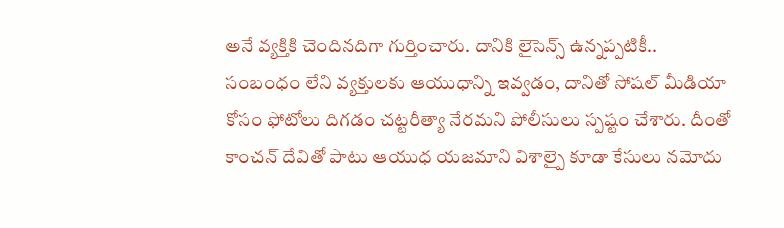అనే వ్యక్తికి చెందినదిగా గుర్తించారు. దానికి లైసెన్స్ ఉన్నప్పటికీ.. సంబంధం లేని వ్యక్తులకు ఆయుధాన్ని ఇవ్వడం, దానితో సోషల్ మీడియా కోసం ఫోటోలు దిగడం చట్టరీత్యా నేరమని పోలీసులు స్పష్టం చేశారు. దీంతో కాంచన్ దేవితో పాటు ఆయుధ యజమాని విశాల్పై కూడా కేసులు నమోదు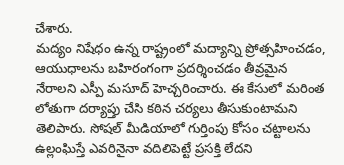చేశారు.
మద్యం నిషేధం ఉన్న రాష్ట్రంలో మద్యాన్ని ప్రోత్సహించడం, ఆయుధాలను బహిరంగంగా ప్రదర్శించడం తీవ్రమైన నేరాలని ఎస్పీ మసూద్ హెచ్చరించారు. ఈ కేసులో మరింత లోతుగా దర్యాప్తు చేసి కఠిన చర్యలు తీసుకుంటామని తెలిపారు. సోషల్ మీడియాలో గుర్తింపు కోసం చట్టాలను ఉల్లంఘిస్తే ఎవరినైనా వదిలిపెట్టే ప్రసక్తి లేదని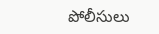పోలీసులు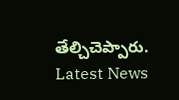తేల్చిచెప్పారు.
Latest News